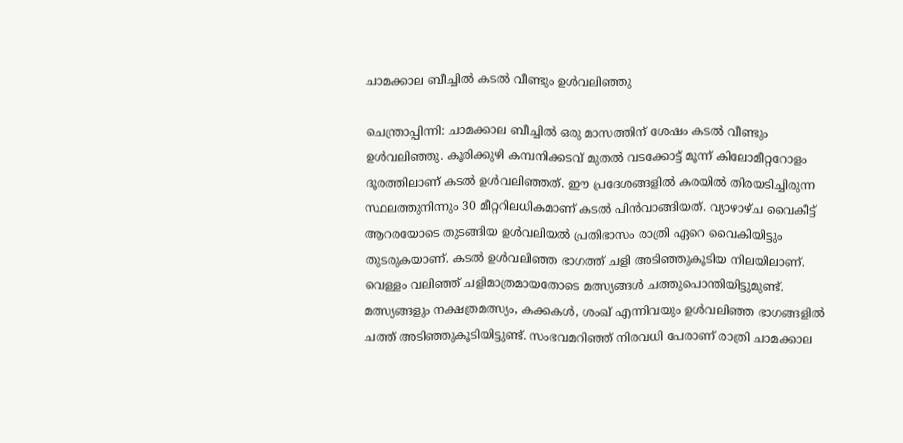ചാമക്കാല ബീച്ചിൽ കടൽ വീണ്ടും ഉൾവലിഞ്ഞു

ചെന്ത്രാപ്പിന്നി: ചാമക്കാല ബീച്ചില്‍ ഒരു മാസത്തിന് ശേഷം കടല്‍ വീണ്ടും ഉള്‍വലിഞ്ഞു. കൂരിക്കുഴി കമ്പനിക്കടവ് മുതല്‍ വടക്കോട്ട് മൂന്ന് കിലോമീറ്ററോളം ദൂരത്തിലാണ് കടല്‍ ഉള്‍വലിഞ്ഞത്. ഈ പ്രദേശങ്ങളില്‍ കരയില്‍ തിരയടിച്ചിരുന്ന സ്ഥലത്തുനിന്നും 30 മീറ്ററിലധികമാണ് കടല്‍ പിന്‍വാങ്ങിയത്. വ്യാഴാഴ്ച വൈകീട്ട് ആറരയോടെ തുടങ്ങിയ ഉള്‍വലിയല്‍ പ്രതിഭാസം രാത്രി ഏറെ വൈകിയിട്ടും തുടരുകയാണ്. കടല്‍ ഉള്‍വലിഞ്ഞ ഭാഗത്ത് ചളി അടിഞ്ഞുകൂടിയ നിലയിലാണ്. വെള്ളം വലിഞ്ഞ് ചളിമാത്രമായതോടെ മത്സ്യങ്ങള്‍ ചത്തുപൊന്തിയിട്ടുമുണ്ട്. മത്സ്യങ്ങളും നക്ഷത്രമത്സ്യം, കക്കകൾ, ശംഖ് എന്നിവയും ഉള്‍വലിഞ്ഞ ഭാഗങ്ങളില്‍ ചത്ത് അടിഞ്ഞുകൂടിയിട്ടുണ്ട്. സംഭവമറിഞ്ഞ് നിരവധി പേരാണ് രാത്രി ചാമക്കാല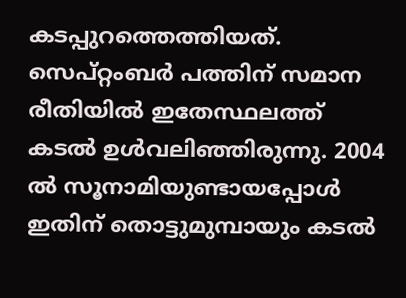കടപ്പുറത്തെത്തിയത്. സെപ്റ്റംബര്‍ പത്തിന് സമാന രീതിയില്‍ ഇതേസ്ഥലത്ത് കടല്‍ ഉൾവലിഞ്ഞിരുന്നു. 2004 ല്‍ സൂനാമിയുണ്ടായപ്പോള്‍ ഇതിന് തൊട്ടുമുമ്പായും കടല്‍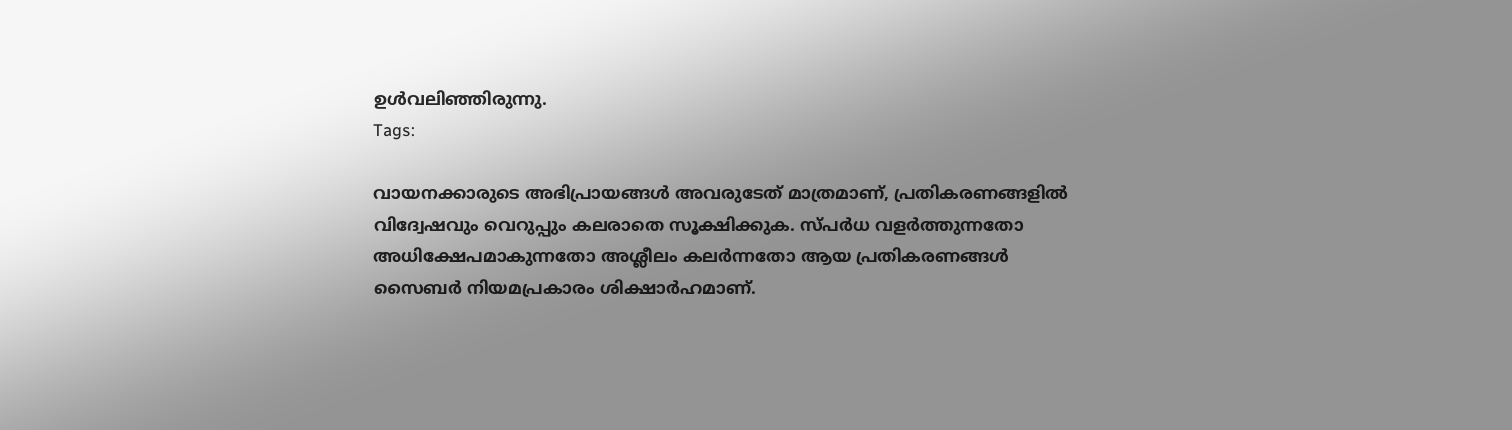ഉള്‍വലിഞ്ഞിരുന്നു.
Tags:

വായനക്കാരുടെ അഭിപ്രായങ്ങള്‍ അവരുടേത് മാത്രമാണ്, പ്രതികരണങ്ങളിൽ വിദ്വേഷവും വെറുപ്പും കലരാതെ സൂക്ഷിക്കുക. സ്പർധ വളർത്തുന്നതോ അധിക്ഷേപമാകുന്നതോ അശ്ലീലം കലർന്നതോ ആയ പ്രതികരണങ്ങൾ സൈബർ നിയമപ്രകാരം ശിക്ഷാർഹമാണ്.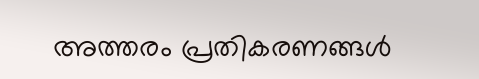അത്തരം പ്രതികരണങ്ങൾ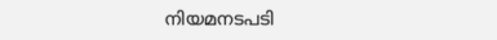നിയമനടപടി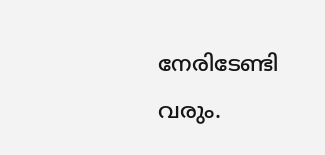നേരിടേണ്ടി വരും.